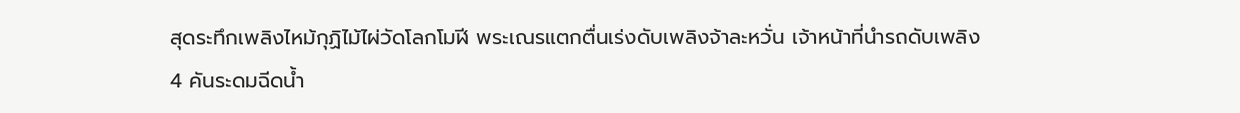สุดระทึกเพลิงไหม้กุฏิไม้ไผ่วัดโลกโมฬี พระเณรแตกตื่นเร่งดับเพลิงจ้าละหวั่น เจ้าหน้าที่นำรถดับเพลิง 4 คันระดมฉีดน้ำ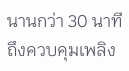นานกว่า 30 นาทีถึงควบคุมเพลิง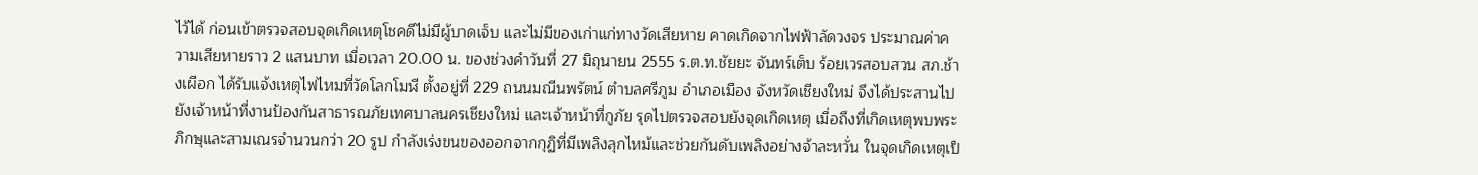ไว้ได้ ก่อนเข้าตรวจสอบจุดเกิดเหตุโชคดีไม่มีผู้บาดเจ็บ และไม่มีของเก่าแก่ทางวัดเสียหาย คาดเกิดจากไฟฟ้าลัดวงจร ประมาณค่าความเสียหายราว 2 แสนบาท เมื่อเวลา 20.00 น. ของช่วงคำวันที่ 27 มิถุนายน 2555 ร.ต.ท.ชัยยะ จันทร์เต็บ ร้อยเวรสอบสวน สภ.ช้างเผือก ได้รับแจ้งเหตุไฟไหมที่วัดโลกโมฬี ตั้งอยู่ที่ 229 ถนนมณีนพรัตน์ ตำบลศรีภูม อำเภอเมือง จังหวัดเชียงใหม่ จึงได้ประสานไปยังเจ้าหน้าที่งานป้องกันสาธารณภัยเทศบาลนครเชียงใหม่ และเจ้าหน้าที่กูภัย รุดไปตรวจสอบยังจุดเกิดเหตุ เมื่อถึงที่เกิดเหตุพบพระภิกษุและสามเณรจำนวนกว่า 20 รูป กำลังเร่งขนของออกจากกุฏิที่มีเพลิงลุกไหม้และช่วยกันดับเพลิงอย่างจ้าละหวั่น ในจุดเกิดเหตุเป็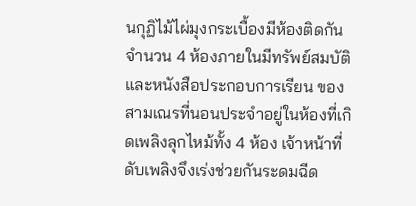นกุฏิไม้ไผ่มุงกระเบื้องมีห้องติดกันจำนวน 4 ห้องภายในมีทรัพย์สมบัติ และหนังสือประกอบการเรียน ของสามเณรที่นอนประจำอยู่ในห้องที่เกิดเพลิงลุกไหม้ทั้ง 4 ห้อง เจ้าหน้าที่ดับเพลิงจึงเร่งช่วยกันระดมฉีด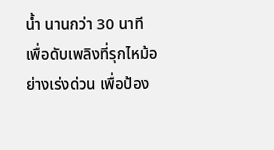น้ำ นานกว่า 30 นาที เพื่อดับเพลิงที่รุกไหม้อย่างเร่งด่วน เพื่อป้อง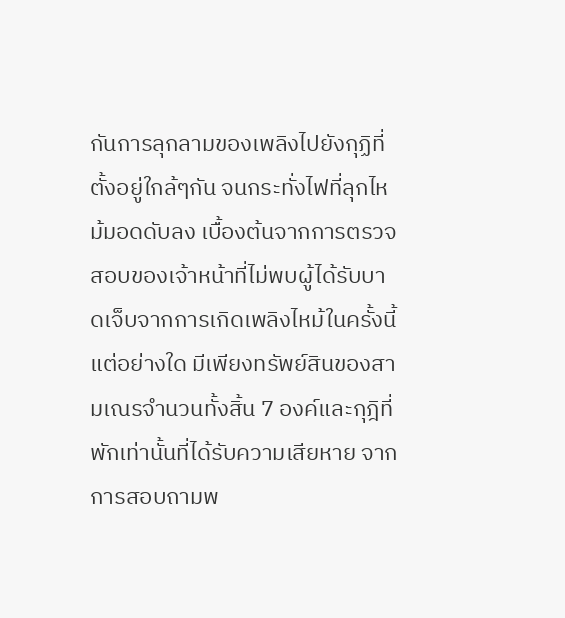กันการลุกลามของเพลิงไปยังกุฏิที่ตั้งอยู่ใกล้ๆกัน จนกระทั่งไฟที่ลุกไหม้มอดดับลง เบื้องต้นจากการตรวจสอบของเจ้าหน้าที่ไม่พบผู้ได้รับบาดเจ็บจากการเกิดเพลิงไหม้ในครั้งนี้แต่อย่างใด มีเพียงทรัพย์สินของสามเณรจำนวนทั้งสิ้น 7 องค์และกุฎิที่พักเท่านั้นที่ได้รับความเสียหาย จากการสอบถามพ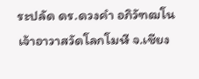ระปลัด ดร.ดวงคำ อภิวัฑฒโน เจ้าอาวาสวัดโลกโมฬี จ.เชียง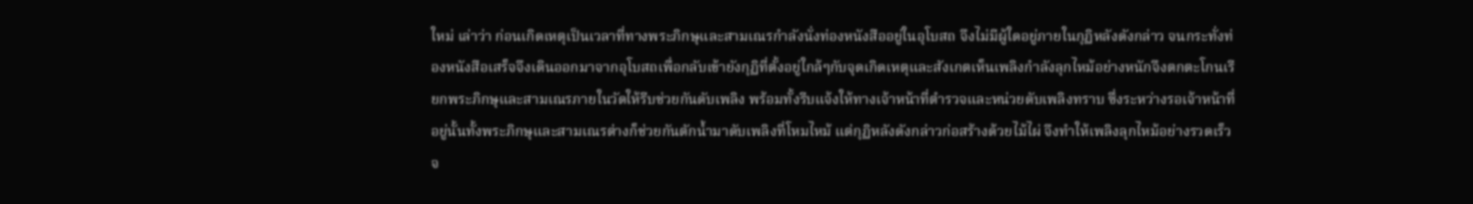ใหม่ เล่าว่า ก่อนเกิดเหตุเป็นเวลาที่ทางพระภิกษุและสามเณรกำลังนั่งท่องหนังสืออยู่ในอุโบสถ จึงไม่มีผู้ใดอยู่ภายในกุฏิหลังดังกล่าว จนกระทั่งท่องหนังสือเสร็จจึงเดินออกมาจากอุโบสถเพื่อกลับเข้ายังกุฏิที่ตั้งอยู่ใกล้ๆกับจุดเกิดเหตุและสังเกตเห็นเพลิงกำลังลุกไหม้อย่างหนักจึงตกตะโกนเรียกพระภิกษุและสามเณรภายในวัดให้รีบช่วยกันดับเพลิง พร้อมทั้งรีบแจ้งให้ทางเจ้าหน้าที่ตำรวจและหน่วยดับเพลิงทราบ ซึ่งระหว่างรอเจ้าหน้าที่อยู่นั้นทั้งพระภิกษุและสามเณรต่างก็ช่วยกันตักน้ำมาดับเพลิงที่โหมไหม้ แต่กุฏิหลังดังกล่าวก่อสร้างด้วยไม้ไผ่ จึงทำให้เพลิงลุกไหม้อย่างรวดเร็วจ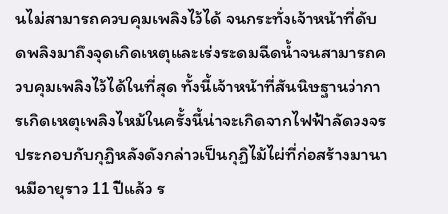นไม่สามารถควบคุมเพลิงไว้ได้ จนกระทั่งเจ้าหน้าที่ดับดพลิงมาถึงจุดเกิดเหตุและเร่งระดมฉีดน้ำจนสามารถควบคุมเพลิงไว้ได้ในที่สุด ทั้งนี้เจ้าหน้าที่สันนิษฐานว่าการเกิดเหตุเพลิงไหม้ในครั้งนี้น่าจะเกิดจากไฟฟ้าลัดวงจรประกอบกับกุฏิหลังดังกล่าวเป็นกุฏิไม้ไผ่ที่ก่อสร้างมานานมีอายุราว 11 ปีแล้ว ร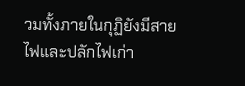วมทั้งภายในกุฏิยังมีสายไฟและปลักไฟเก่า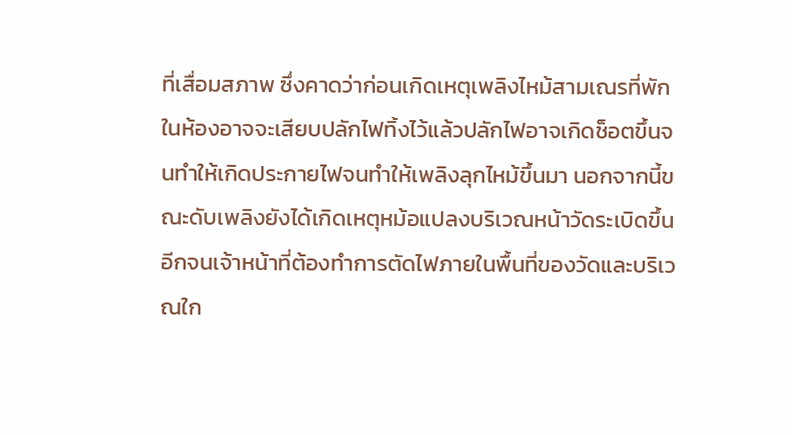ที่เสื่อมสภาพ ซึ่งคาดว่าก่อนเกิดเหตุเพลิงไหม้สามเณรที่พักในห้องอาจจะเสียบปลักไฟทิ้งไว้แล้วปลักไฟอาจเกิดช็อตขึ้นจนทำให้เกิดประกายไฟจนทำให้เพลิงลุกไหม้ขึ้นมา นอกจากนี้ขณะดับเพลิงยังได้เกิดเหตุหม้อแปลงบริเวณหน้าวัดระเบิดขึ้นอีกจนเจ้าหน้าที่ต้องทำการตัดไฟภายในพื้นที่ของวัดและบริเวณใก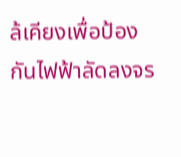ล้เคียงเพื่อป้องกันไฟฟ้าลัดลงจร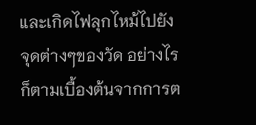และเกิดไฟลุกไหม้ไปยังจุดต่างๆของวัด อย่างไรก็ตามเบื้องต้นจากการต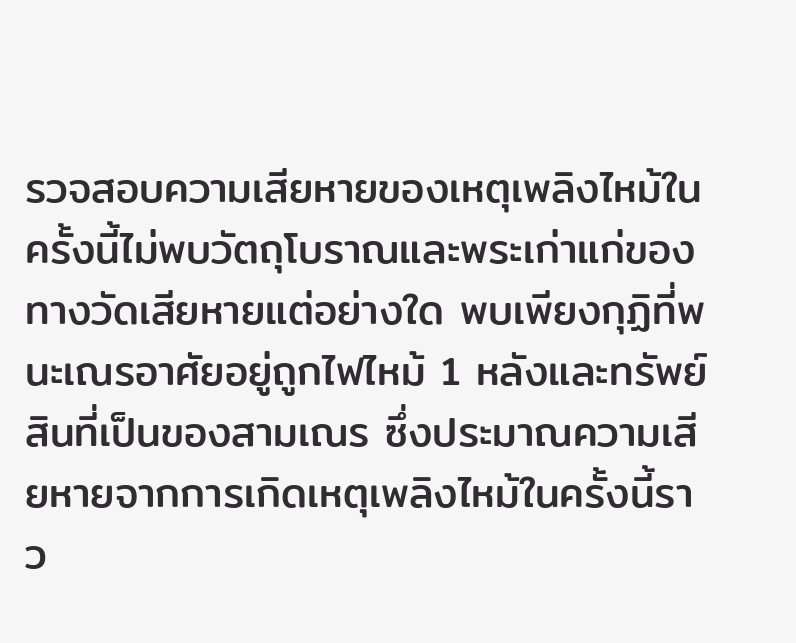รวจสอบความเสียหายของเหตุเพลิงไหม้ในครั้งนี้ไม่พบวัตถุโบราณและพระเก่าแก่ของทางวัดเสียหายแต่อย่างใด พบเพียงกุฏิที่พนะเณรอาศัยอยู่ถูกไฟไหม้ 1 หลังและทรัพย์สินที่เป็นของสามเณร ซึ่งประมาณความเสียหายจากการเกิดเหตุเพลิงไหม้ในครั้งนี้ราว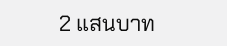2 แสนบาท